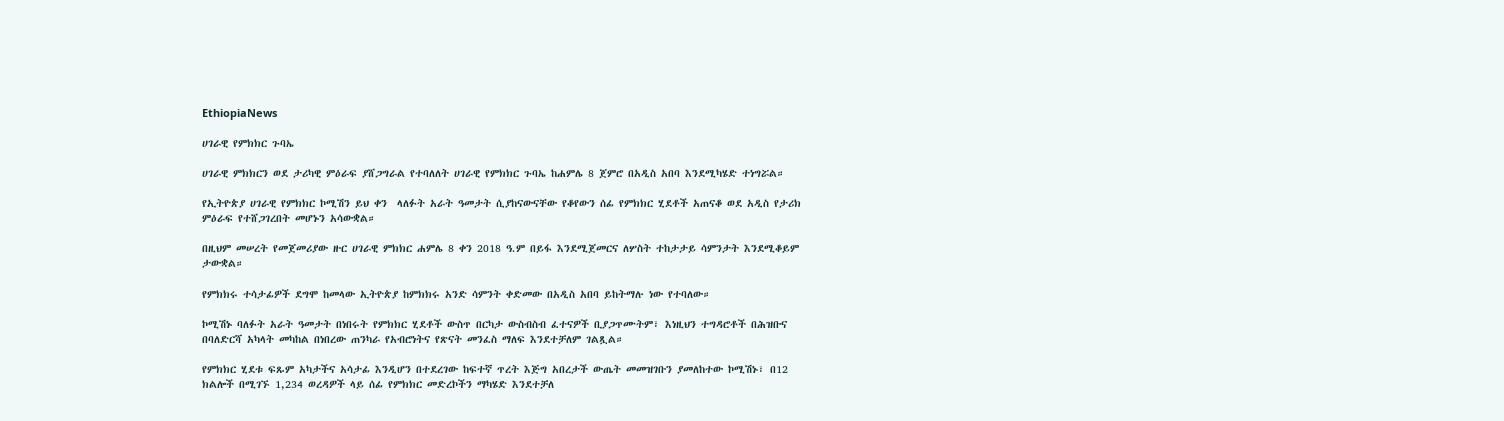EthiopiaNews

ሀገራዊ የምክክር ጉባኤ

ሀገራዊ ምክክርን ወደ ታሪካዊ ምዕራፍ ያሸጋግራል የተባለለት ሀገራዊ የምክክር ጉባኤ ከሐምሌ 8 ጀምሮ በአዲስ አበባ እንደሚካሄድ ተነግሯል።

የኢትዮጵያ ሀገራዊ የምክክር ኮሚሽን ይህ ቀን  ላለፉት አራት ዓመታት ሲያከናውናቸው የቆየውን ሰፊ የምክክር ሂደቶች አጠናቆ ወደ አዲስ የታሪክ ምዕራፍ የተሸጋገረበት መሆኑን አሳውቋል።

በዚህም መሠረት የመጀመሪያው ዙር ሀገራዊ ምክክር ሐምሌ 8 ቀን 2018 ዓ.ም በይፋ እንደሚጀመርና ለሦስት ተከታታይ ሳምንታት እንደሚቆይም ታውቋል።

የምክክሩ ተሳታፊዎች ደግሞ ከመላው ኢትዮጵያ ከምክክሩ አንድ ሳምንት ቀድመው በአዲስ አበባ ይከትማሉ ነው የተባለው።

ኮሚሽኑ ባለፉት አራት ዓመታት በነበሩት የምክክር ሂደቶች ውስጥ በርካታ ውስብስብ ፈተናዎች ቢያጋጥሙትም፣ እነዚህን ተግዳሮቶች በሕዝቡና በባለድርሻ አካላት መካከል በነበረው ጠንካራ የአብሮነትና የጽናት መንፈስ ማለፍ እንደተቻለም ገልጿል።

የምክክር ሂደቱ ፍጹም አካታችና አሳታፊ እንዲሆን በተደረገው ከፍተኛ ጥረት እጅግ አበረታች ውጤት መመዝገቡን ያመለከተው ኮሚሽኑ፣ በ12 ክልሎች በሚገኙ 1,234 ወረዳዎች ላይ ሰፊ የምክክር መድረኮችን ማካሄድ እንደተቻለ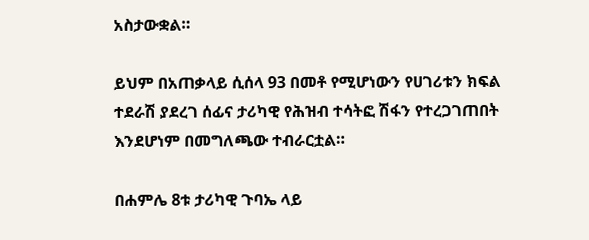አስታውቋል።

ይህም በአጠቃላይ ሲሰላ 93 በመቶ የሚሆነውን የሀገሪቱን ክፍል ተደራሽ ያደረገ ሰፊና ታሪካዊ የሕዝብ ተሳትፎ ሽፋን የተረጋገጠበት እንደሆነም በመግለጫው ተብራርቷል።

በሐምሌ 8ቱ ታሪካዊ ጉባኤ ላይ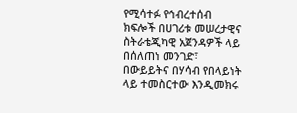የሚሳተፉ የኅብረተሰብ ክፍሎች በሀገሪቱ መሠረታዊና ስትራቴጂካዊ አጀንዳዎች ላይ በሰለጠነ መንገድ፣ በውይይትና በሃሳብ የበላይነት ላይ ተመስርተው እንዲመክሩ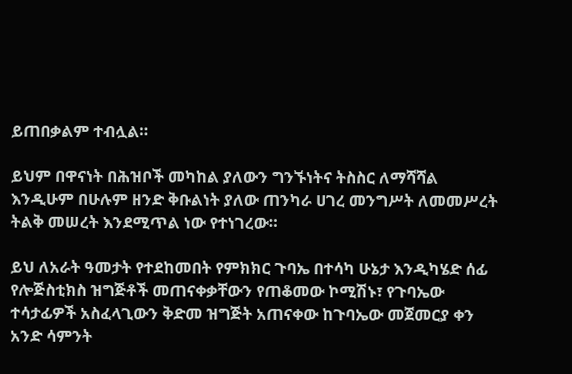ይጠበቃልም ተብሏል።

ይህም በዋናነት በሕዝቦች መካከል ያለውን ግንኙነትና ትስስር ለማሻሻል እንዲሁም በሁሉም ዘንድ ቅቡልነት ያለው ጠንካራ ሀገረ መንግሥት ለመመሥረት ትልቅ መሠረት እንደሚጥል ነው የተነገረው።

ይህ ለአራት ዓመታት የተደከመበት የምክክር ጉባኤ በተሳካ ሁኔታ እንዲካሄድ ሰፊ የሎጅስቲክስ ዝግጅቶች መጠናቀቃቸውን የጠቆመው ኮሚሽኑ፣ የጉባኤው ተሳታፊዎች አስፈላጊውን ቅድመ ዝግጅት አጠናቀው ከጉባኤው መጀመርያ ቀን አንድ ሳምንት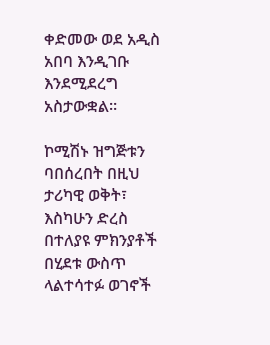ቀድመው ወደ አዲስ አበባ እንዲገቡ እንደሚደረግ አስታውቋል።

ኮሚሽኑ ዝግጅቱን ባበሰረበት በዚህ ታሪካዊ ወቅት፣ እስካሁን ድረስ በተለያዩ ምክንያቶች በሂደቱ ውስጥ ላልተሳተፉ ወገኖች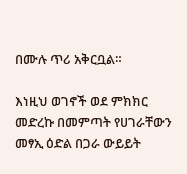በሙሉ ጥሪ አቅርቧል።

እነዚህ ወገኖች ወደ ምክክር መድረኩ በመምጣት የሀገራቸውን መፃኢ ዕድል በጋራ ውይይት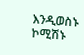እንዲወስኑ ኮሚሽኑ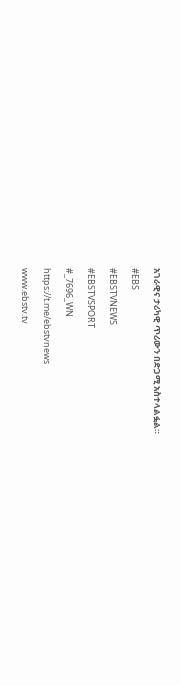አገራዊና ታሪካዊ ጥሪውን በድጋሚ አስተላልፏል።

#EBS

#EBSTVNEWS

#EBSTVSPORT

#_7696_WN

https://t.me/ebstvnews

www.ebstv.tv